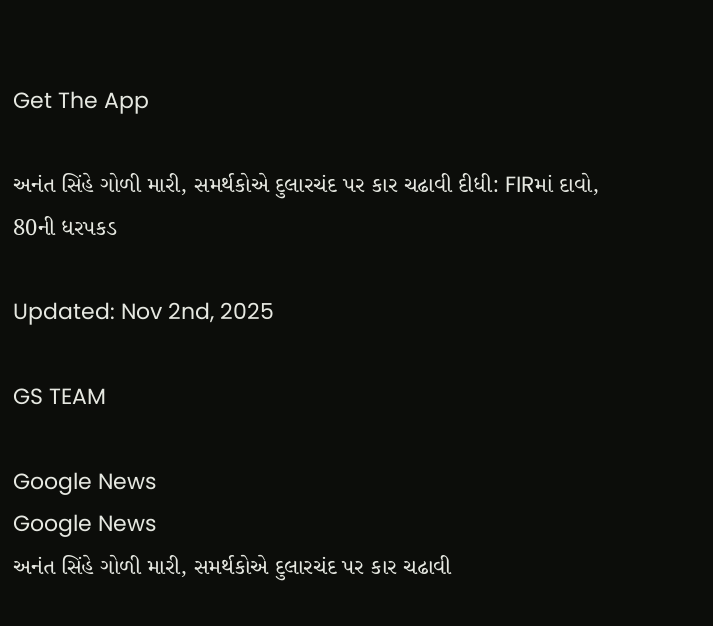Get The App

અનંત સિંહે ગોળી મારી, સમર્થકોએ દુલારચંદ પર કાર ચઢાવી દીધી: FIRમાં દાવો, 80ની ધરપકડ

Updated: Nov 2nd, 2025

GS TEAM

Google News
Google News
અનંત સિંહે ગોળી મારી, સમર્થકોએ દુલારચંદ પર કાર ચઢાવી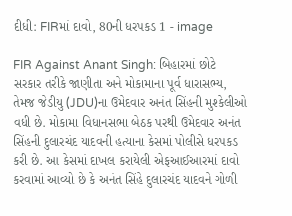દીધી: FIRમાં દાવો, 80ની ધરપકડ 1 - image

FIR Against Anant Singh: બિહારમાં છોટે સરકાર તરીકે જાણીતા અને મોકામાના પૂર્વ ધારાસભ્ય, તેમજ જેડીયુ (JDU)ના ઉમેદવાર અનંત સિંહની મુશ્કેલીઓ વધી છે. મોકામા વિધાનસભા બેઠક પરથી ઉમેદવાર અનંત સિંહની દુલારચંદ યાદવની હત્યાના કેસમાં પોલીસે ધરપકડ કરી છે. આ કેસમાં દાખલ કરાયેલી એફઆઈઆરમાં દાવો કરવામાં આવ્યો છે કે અનંત સિંહે દુલારચંદ યાદવને ગોળી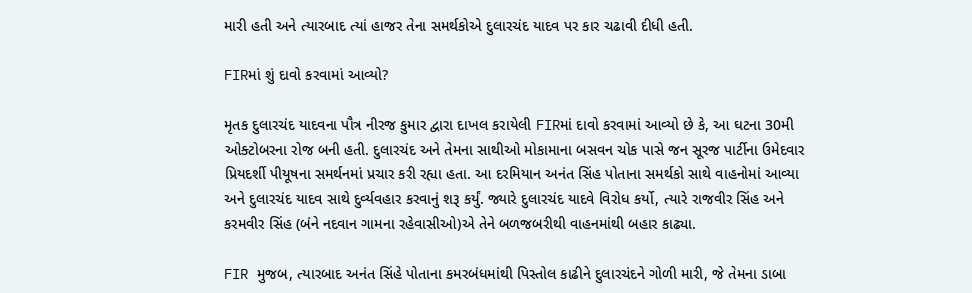મારી હતી અને ત્યારબાદ ત્યાં હાજર તેના સમર્થકોએ દુલારચંદ યાદવ પર કાર ચઢાવી દીધી હતી.

FIRમાં શું દાવો કરવામાં આવ્યો?

મૃતક દુલારચંદ યાદવના પૌત્ર નીરજ કુમાર દ્વારા દાખલ કરાયેલી FIRમાં દાવો કરવામાં આવ્યો છે કે, આ ઘટના 30મી ઓક્ટોબરના રોજ બની હતી. દુલારચંદ અને તેમના સાથીઓ મોકામાના બસવન ચોક પાસે જન સૂરજ પાર્ટીના ઉમેદવાર પ્રિયદર્શી પીયૂષના સમર્થનમાં પ્રચાર કરી રહ્યા હતા. આ દરમિયાન અનંત સિંહ પોતાના સમર્થકો સાથે વાહનોમાં આવ્યા અને દુલારચંદ યાદવ સાથે દુર્વ્યવહાર કરવાનું શરૂ કર્યું. જ્યારે દુલારચંદ યાદવે વિરોધ કર્યો, ત્યારે રાજવીર સિંહ અને કરમવીર સિંહ (બંને નદવાન ગામના રહેવાસીઓ)એ તેને બળજબરીથી વાહનમાંથી બહાર કાઢ્યા.

FIR મુજબ, ત્યારબાદ અનંત સિંહે પોતાના કમરબંધમાંથી પિસ્તોલ કાઢીને દુલારચંદને ગોળી મારી, જે તેમના ડાબા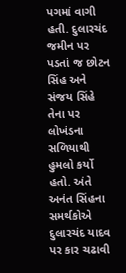પગમાં વાગી હતી. દુલારચંદ જમીન પર પડતાં જ છોટન સિંહ અને સંજય સિંહે તેના પર લોખંડના સળિયાથી હુમલો કર્યો હતો. અંતે અનંત સિંહના સમર્થકોએ દુલારચંદ યાદવ પર કાર ચઢાવી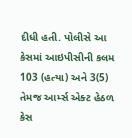દીધી હતી. પોલીસે આ કેસમાં આઇપીસીની કલમ 103 (હત્યા) અને 3(5) તેમજ આર્મ્સ એક્ટ હેઠળ કેસ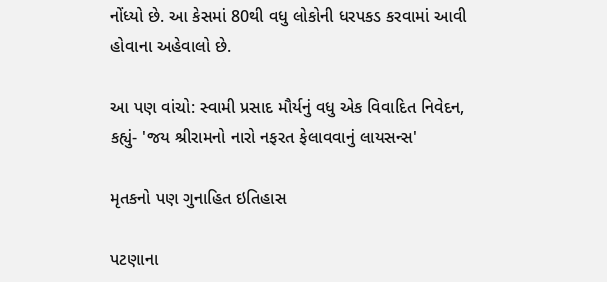નોંધ્યો છે. આ કેસમાં 80થી વધુ લોકોની ધરપકડ કરવામાં આવી હોવાના અહેવાલો છે.

આ પણ વાંચો: સ્વામી પ્રસાદ મૌર્યનું વધુ એક વિવાદિત નિવેદન, કહ્યું- 'જય શ્રીરામનો નારો નફરત ફેલાવવાનું લાયસન્સ'

મૃતકનો પણ ગુનાહિત ઇતિહાસ

પટણાના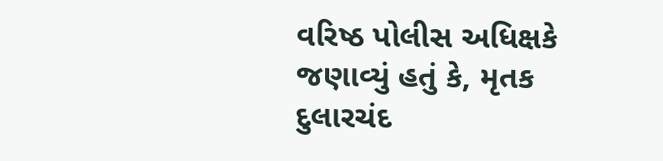વરિષ્ઠ પોલીસ અધિક્ષકે જણાવ્યું હતું કે, મૃતક દુલારચંદ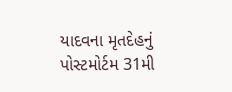યાદવના મૃતદેહનું પોસ્ટમોર્ટમ 31મી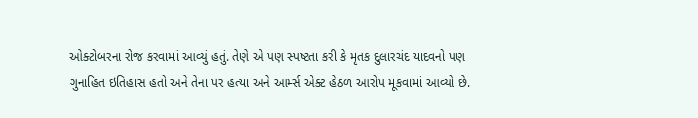ઓક્ટોબરના રોજ કરવામાં આવ્યું હતું. તેણે એ પણ સ્પષ્ટતા કરી કે મૃતક દુલારચંદ યાદવનો પણ ગુનાહિત ઇતિહાસ હતો અને તેના પર હત્યા અને આર્મ્સ એક્ટ હેઠળ આરોપ મૂકવામાં આવ્યો છે.